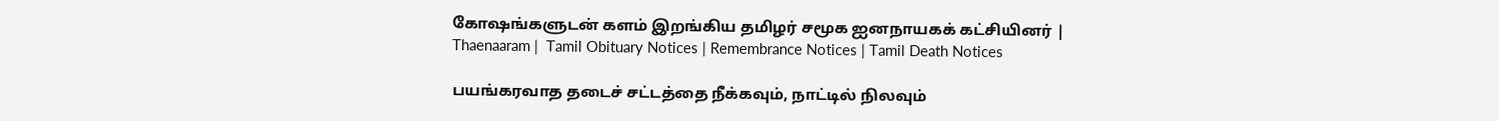கோஷங்களுடன் களம் இறங்கிய தமிழர் சமூக ஐனநாயகக் கட்சியினர் | Thaenaaram |  Tamil Obituary Notices | Remembrance Notices | Tamil Death Notices

பயங்கரவாத தடைச் சட்டத்தை நீக்கவும், நாட்டில் நிலவும்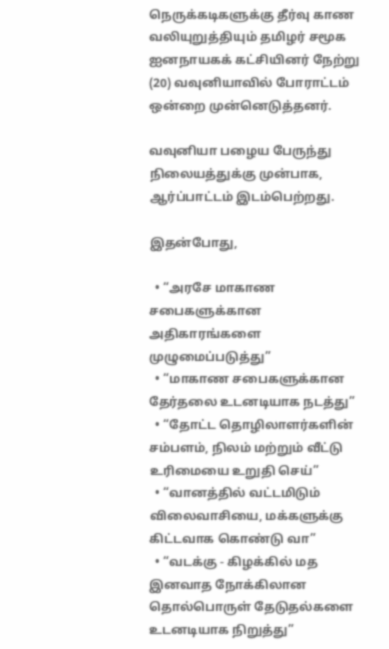நெருக்கடிகளுக்கு தீர்வு காண வலியுறுத்தியும் தமிழர் சமூக ஐனநாயகக் கட்சியினர் நேற்று (20) வவுனியாவில் போராட்டம் ஒன்றை முன்னெடுத்தனர்.

வவுனியா பழைய பேருந்து நிலையத்துக்கு முன்பாக, ஆர்ப்பாட்டம் இடம்பெற்றது.

இதன்போது,

  • “அரசே மாகாண சபைகளுக்கான அதிகாரங்களை முழுமைப்படுத்து”
  • “மாகாண சபைகளுக்கான தேர்தலை உடனடியாக நடத்து”
  • “தோட்ட தொழிலாளர்களின் சம்பளம், நிலம் மற்றும் வீட்டு உரிமையை உறுதி செய்”
  • “வானத்தில் வட்டமிடும் விலைவாசியை, மக்களுக்கு கிட்டவாக கொண்டு வா”
  • “வடக்கு - கிழக்கில் மத இனவாத நோக்கிலான தொல்பொருள் தேடுதல்களை உடனடியாக நிறுத்து”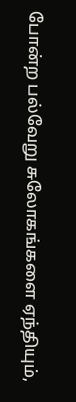போன்ற பல்வேறு சுலோகங்களை ஏந்தியும்,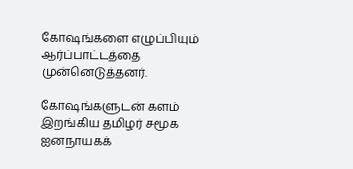கோஷங்களை எழுப்பியும் ஆர்ப்பாட்டத்தை முன்னெடுத்தனர்.

கோஷங்களுடன் களம் இறங்கிய தமிழர் சமூக ஐனநாயகக்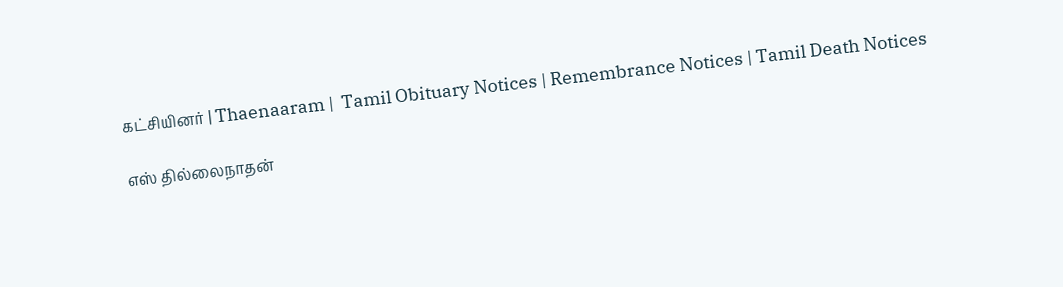கட்சியினர் | Thaenaaram |  Tamil Obituary Notices | Remembrance Notices | Tamil Death Notices

எஸ் தில்லைநாதன்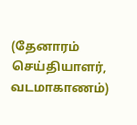(தேனாரம் செய்தியாளர், வடமாகாணம்)